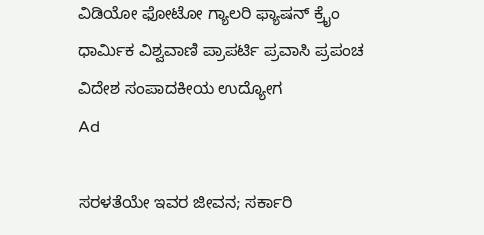ವಿಡಿಯೋ ಫೋಟೋ ಗ್ಯಾಲರಿ ಫ್ಯಾಷನ್ ಕ್ರೈಂ ಧಾರ್ಮಿಕ ವಿಶ್ವವಾಣಿ ಪ್ರಾಪರ್ಟಿ ಪ್ರವಾಸಿ ಪ್ರಪಂಚ ವಿದೇಶ ಸಂಪಾದಕೀಯ ಉದ್ಯೋಗ
Ad

ಸರಳತೆಯೇ ಇವರ ಜೀವನ; ಸರ್ಕಾರಿ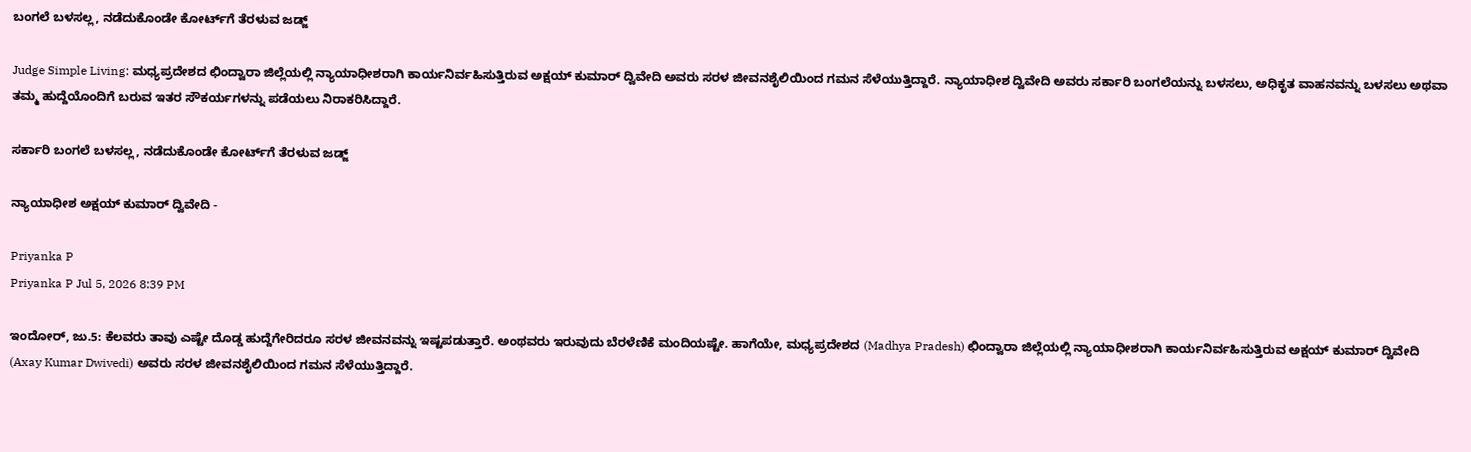ಬಂಗಲೆ ಬಳಸಲ್ಲ, ನಡೆದುಕೊಂಡೇ ಕೋರ್ಟ್‌ಗೆ ತೆರಳುವ ಜಡ್ಜ್

Judge Simple Living: ಮಧ್ಯಪ್ರದೇಶದ ಛಿಂದ್ವಾರಾ ಜಿಲ್ಲೆಯಲ್ಲಿ ನ್ಯಾಯಾಧೀಶರಾಗಿ ಕಾರ್ಯನಿರ್ವಹಿಸುತ್ತಿರುವ ಅಕ್ಷಯ್ ಕುಮಾರ್ ದ್ವಿವೇದಿ ಅವರು ಸರಳ ಜೀವನಶೈಲಿಯಿಂದ ಗಮನ ಸೆಳೆಯುತ್ತಿದ್ದಾರೆ. ನ್ಯಾಯಾಧೀಶ ದ್ವಿವೇದಿ ಅವರು ಸರ್ಕಾರಿ ಬಂಗಲೆಯನ್ನು ಬಳಸಲು, ಅಧಿಕೃತ ವಾಹನವನ್ನು ಬಳಸಲು ಅಥವಾ ತಮ್ಮ ಹುದ್ದೆಯೊಂದಿಗೆ ಬರುವ ಇತರ ಸೌಕರ್ಯಗಳನ್ನು ಪಡೆಯಲು ನಿರಾಕರಿಸಿದ್ದಾರೆ.

ಸರ್ಕಾರಿ ಬಂಗಲೆ ಬಳಸಲ್ಲ, ನಡೆದುಕೊಂಡೇ ಕೋರ್ಟ್‌ಗೆ ತೆರಳುವ ಜಡ್ಜ್

ನ್ಯಾಯಾಧೀಶ ಅಕ್ಷಯ್ ಕುಮಾರ್ ದ್ವಿವೇದಿ -

Priyanka P
Priyanka P Jul 5, 2026 8:39 PM

ಇಂದೋರ್, ಜು.5: ಕೆಲವರು ತಾವು ಎಷ್ಟೇ ದೊಡ್ಡ ಹುದ್ದೆಗೇರಿದರೂ ಸರಳ ಜೀವನವನ್ನು ಇಷ್ಟಪಡುತ್ತಾರೆ. ಅಂಥವರು ಇರುವುದು ಬೆರಳೆಣಿಕೆ ಮಂದಿಯಷ್ಟೇ. ಹಾಗೆಯೇ, ಮಧ್ಯಪ್ರದೇಶದ (Madhya Pradesh) ಛಿಂದ್ವಾರಾ ಜಿಲ್ಲೆಯಲ್ಲಿ ನ್ಯಾಯಾಧೀಶರಾಗಿ ಕಾರ್ಯನಿರ್ವಹಿಸುತ್ತಿರುವ ಅಕ್ಷಯ್ ಕುಮಾರ್ ದ್ವಿವೇದಿ (Axay Kumar Dwivedi) ಅವರು ಸರಳ ಜೀವನಶೈಲಿಯಿಂದ ಗಮನ ಸೆಳೆಯುತ್ತಿದ್ದಾರೆ.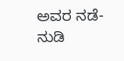ಅವರ ನಡೆ-ನುಡಿ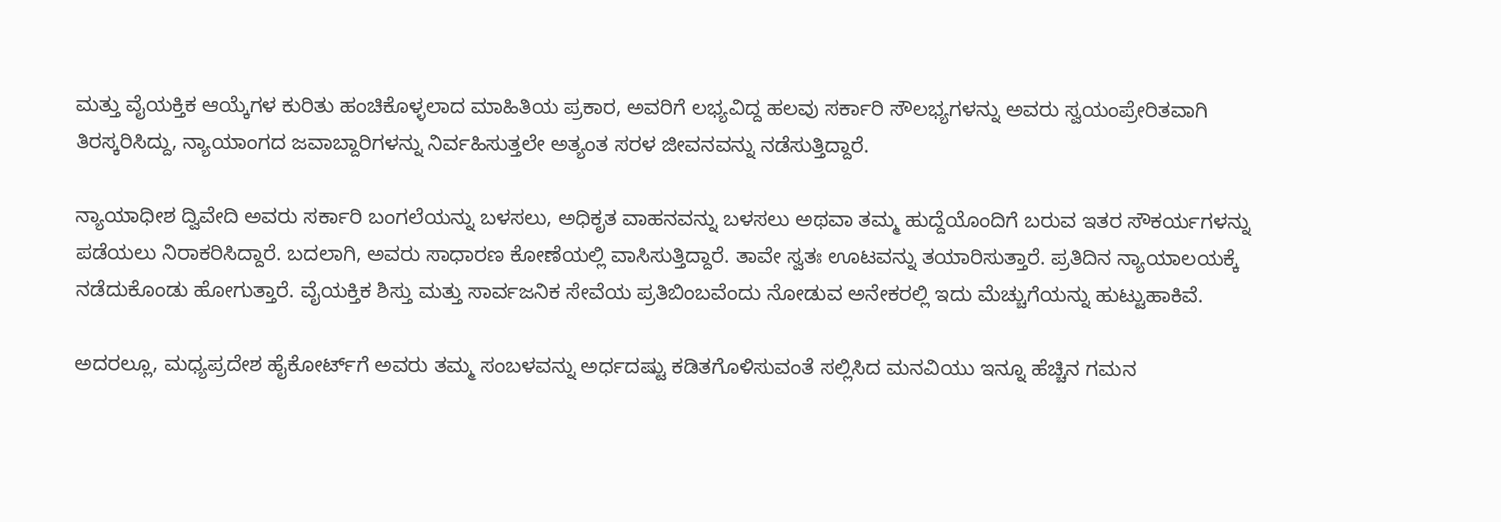ಮತ್ತು ವೈಯಕ್ತಿಕ ಆಯ್ಕೆಗಳ ಕುರಿತು ಹಂಚಿಕೊಳ್ಳಲಾದ ಮಾಹಿತಿಯ ಪ್ರಕಾರ, ಅವರಿಗೆ ಲಭ್ಯವಿದ್ದ ಹಲವು ಸರ್ಕಾರಿ ಸೌಲಭ್ಯಗಳನ್ನು ಅವರು ಸ್ವಯಂಪ್ರೇರಿತವಾಗಿ ತಿರಸ್ಕರಿಸಿದ್ದು, ನ್ಯಾಯಾಂಗದ ಜವಾಬ್ದಾರಿಗಳನ್ನು ನಿರ್ವಹಿಸುತ್ತಲೇ ಅತ್ಯಂತ ಸರಳ ಜೀವನವನ್ನು ನಡೆಸುತ್ತಿದ್ದಾರೆ.

ನ್ಯಾಯಾಧೀಶ ದ್ವಿವೇದಿ ಅವರು ಸರ್ಕಾರಿ ಬಂಗಲೆಯನ್ನು ಬಳಸಲು, ಅಧಿಕೃತ ವಾಹನವನ್ನು ಬಳಸಲು ಅಥವಾ ತಮ್ಮ ಹುದ್ದೆಯೊಂದಿಗೆ ಬರುವ ಇತರ ಸೌಕರ್ಯಗಳನ್ನು ಪಡೆಯಲು ನಿರಾಕರಿಸಿದ್ದಾರೆ. ಬದಲಾಗಿ, ಅವರು ಸಾಧಾರಣ ಕೋಣೆಯಲ್ಲಿ ವಾಸಿಸುತ್ತಿದ್ದಾರೆ. ತಾವೇ ಸ್ವತಃ ಊಟವನ್ನು ತಯಾರಿಸುತ್ತಾರೆ. ಪ್ರತಿದಿನ ನ್ಯಾಯಾಲಯಕ್ಕೆ ನಡೆದುಕೊಂಡು ಹೋಗುತ್ತಾರೆ. ವೈಯಕ್ತಿಕ ಶಿಸ್ತು ಮತ್ತು ಸಾರ್ವಜನಿಕ ಸೇವೆಯ ಪ್ರತಿಬಿಂಬವೆಂದು ನೋಡುವ ಅನೇಕರಲ್ಲಿ ಇದು ಮೆಚ್ಚುಗೆಯನ್ನು ಹುಟ್ಟುಹಾಕಿವೆ.

ಅದರಲ್ಲೂ, ಮಧ್ಯಪ್ರದೇಶ ಹೈಕೋರ್ಟ್‌ಗೆ ಅವರು ತಮ್ಮ ಸಂಬಳವನ್ನು ಅರ್ಧದಷ್ಟು ಕಡಿತಗೊಳಿಸುವಂತೆ ಸಲ್ಲಿಸಿದ ಮನವಿಯು ಇನ್ನೂ ಹೆಚ್ಚಿನ ಗಮನ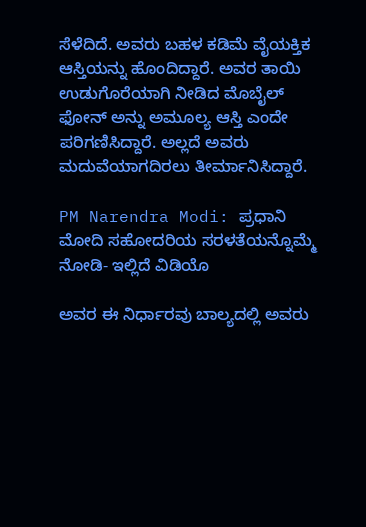ಸೆಳೆದಿದೆ. ಅವರು ಬಹಳ ಕಡಿಮೆ ವೈಯಕ್ತಿಕ ಆಸ್ತಿಯನ್ನು ಹೊಂದಿದ್ದಾರೆ. ಅವರ ತಾಯಿ ಉಡುಗೊರೆಯಾಗಿ ನೀಡಿದ ಮೊಬೈಲ್ ಫೋನ್ ಅನ್ನು ಅಮೂಲ್ಯ ಆಸ್ತಿ ಎಂದೇ ಪರಿಗಣಿಸಿದ್ದಾರೆ. ಅಲ್ಲದೆ ಅವರು ಮದುವೆಯಾಗದಿರಲು ತೀರ್ಮಾನಿಸಿದ್ದಾರೆ.

PM Narendra Modi: ಪ್ರಧಾನಿ ಮೋದಿ ಸಹೋದರಿಯ ಸರಳತೆಯನ್ನೊಮ್ಮೆ ನೋಡಿ- ಇಲ್ಲಿದೆ ವಿಡಿಯೊ

ಅವರ ಈ ನಿರ್ಧಾರವು ಬಾಲ್ಯದಲ್ಲಿ ಅವರು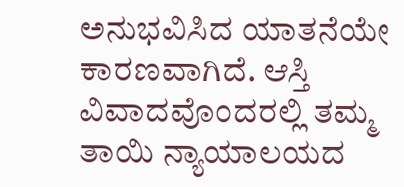ಅನುಭವಿಸಿದ ಯಾತನೆಯೇ ಕಾರಣವಾಗಿದೆ. ಆಸ್ತಿ ವಿವಾದವೊಂದರಲ್ಲಿ ತಮ್ಮ ತಾಯಿ ನ್ಯಾಯಾಲಯದ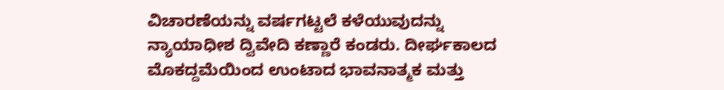ವಿಚಾರಣೆಯನ್ನು ವರ್ಷಗಟ್ಟಲೆ ಕಳೆಯುವುದನ್ನು ನ್ಯಾಯಾಧೀಶ ದ್ವಿವೇದಿ ಕಣ್ಣಾರೆ ಕಂಡರು. ದೀರ್ಘಕಾಲದ ಮೊಕದ್ದಮೆಯಿಂದ ಉಂಟಾದ ಭಾವನಾತ್ಮಕ ಮತ್ತು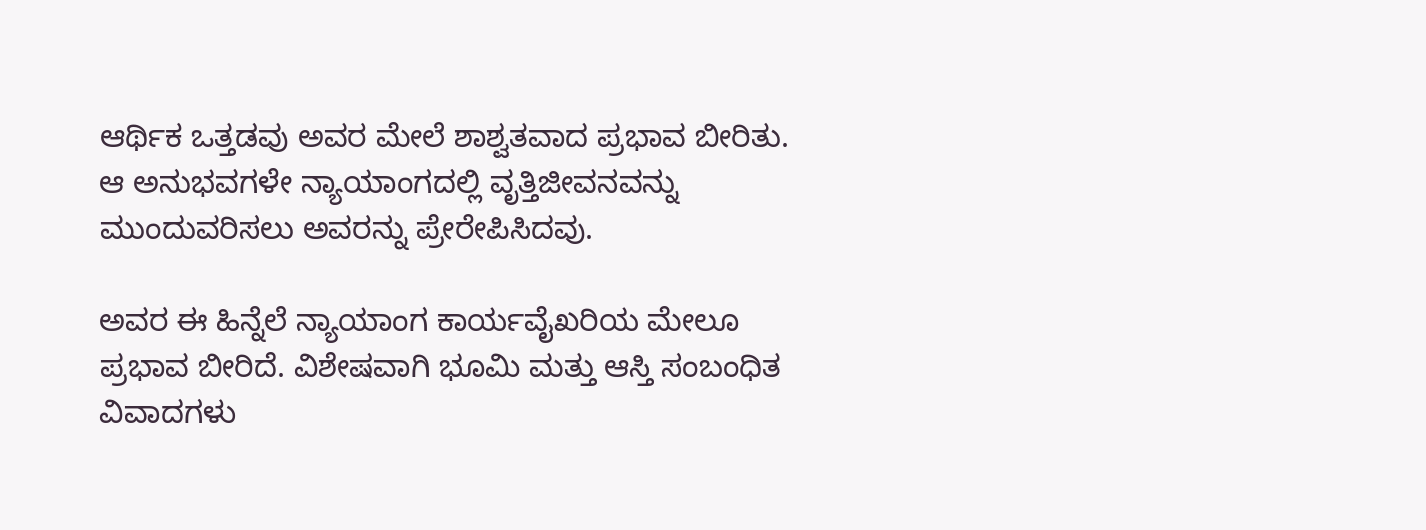ಆರ್ಥಿಕ ಒತ್ತಡವು ಅವರ ಮೇಲೆ ಶಾಶ್ವತವಾದ ಪ್ರಭಾವ ಬೀರಿತು. ಆ ಅನುಭವಗಳೇ ನ್ಯಾಯಾಂಗದಲ್ಲಿ ವೃತ್ತಿಜೀವನವನ್ನು ಮುಂದುವರಿಸಲು ಅವರನ್ನು ಪ್ರೇರೇಪಿಸಿದವು.

ಅವರ ಈ ಹಿನ್ನೆಲೆ ನ್ಯಾಯಾಂಗ ಕಾರ್ಯವೈಖರಿಯ ಮೇಲೂ ಪ್ರಭಾವ ಬೀರಿದೆ. ವಿಶೇಷವಾಗಿ ಭೂಮಿ ಮತ್ತು ಆಸ್ತಿ ಸಂಬಂಧಿತ ವಿವಾದಗಳು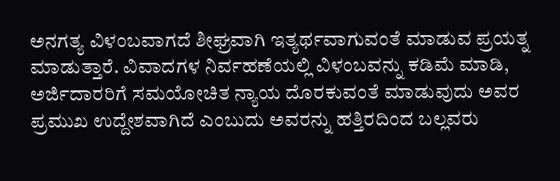ಅನಗತ್ಯ ವಿಳಂಬವಾಗದೆ ಶೀಘ್ರವಾಗಿ ಇತ್ಯರ್ಥವಾಗುವಂತೆ ಮಾಡುವ ಪ್ರಯತ್ನ ಮಾಡುತ್ತಾರೆ. ವಿವಾದಗಳ ನಿರ್ವಹಣೆಯಲ್ಲಿ ವಿಳಂಬವನ್ನು ಕಡಿಮೆ ಮಾಡಿ, ಅರ್ಜಿದಾರರಿಗೆ ಸಮಯೋಚಿತ ನ್ಯಾಯ ದೊರಕುವಂತೆ ಮಾಡುವುದು ಅವರ ಪ್ರಮುಖ ಉದ್ದೇಶವಾಗಿದೆ ಎಂಬುದು ಅವರನ್ನು ಹತ್ತಿರದಿಂದ ಬಲ್ಲವರು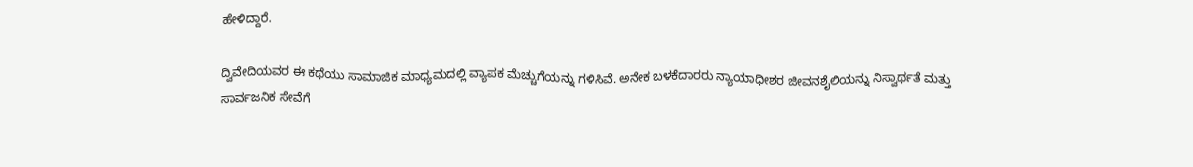ಹೇಳಿದ್ದಾರೆ.

ದ್ವಿವೇದಿಯವರ ಈ ಕಥೆಯು ಸಾಮಾಜಿಕ ಮಾಧ್ಯಮದಲ್ಲಿ ವ್ಯಾಪಕ ಮೆಚ್ಚುಗೆಯನ್ನು ಗಳಿಸಿವೆ. ಅನೇಕ ಬಳಕೆದಾರರು ನ್ಯಾಯಾಧೀಶರ ಜೀವನಶೈಲಿಯನ್ನು ನಿಸ್ವಾರ್ಥತೆ ಮತ್ತು ಸಾರ್ವಜನಿಕ ಸೇವೆಗೆ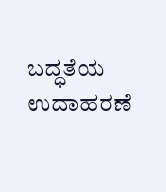ಬದ್ಧತೆಯ ಉದಾಹರಣೆ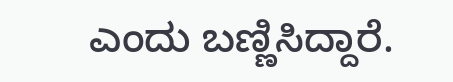ಎಂದು ಬಣ್ಣಿಸಿದ್ದಾರೆ.